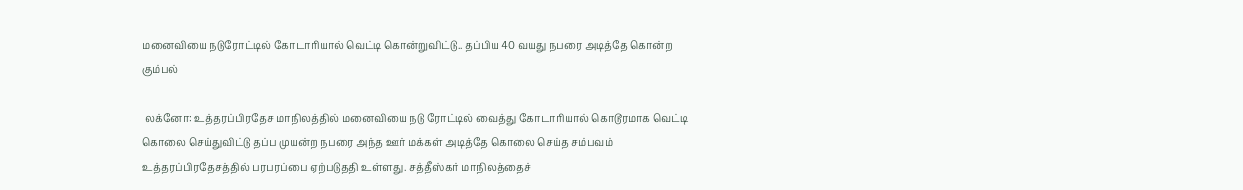மனைவியை நடுரோட்டில் கோடாரியால் வெட்டி கொன்றுவிட்டு.. தப்பிய 40 வயது நபரை அடித்தே கொன்ற கும்பல்

 லக்னோ: உத்தரப்பிரதேச மாநிலத்தில் மனைவியை நடு ரோட்டில் வைத்து கோடாரியால் கொடூரமாக வெட்டி கொலை செய்துவிட்டு தப்ப முயன்ற நபரை அந்த ஊர் மக்கள் அடித்தே கொலை செய்த சம்பவம் உத்தரப்பிரதேசத்தில் பரபரப்பை ஏற்படுததி உள்ளது. சத்தீஸ்கர் மாநிலத்தைச்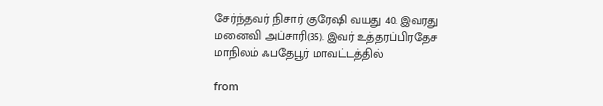சேர்ந்தவர் நிசார் குரேஷி வயது 40. இவரது மனைவி அப்சாரி(35). இவர் உத்தரப்பிரதேச மாநிலம் ஃபதேபூர் மாவட்டத்தில்

from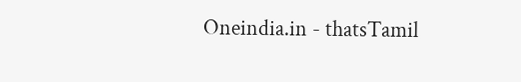Oneindia.in - thatsTamil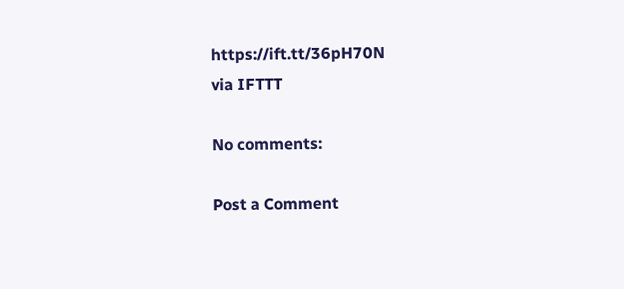https://ift.tt/36pH70N
via IFTTT

No comments:

Post a Comment